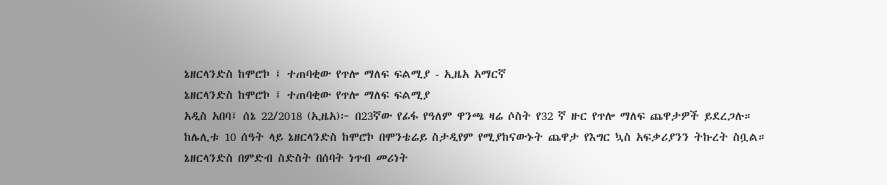ኔዘርላንድስ ከሞሮኮ ፤ ተጠባቂው የጥሎ ማለፍ ፍልሚያ - ኢዜአ አማርኛ
ኔዘርላንድስ ከሞሮኮ ፤ ተጠባቂው የጥሎ ማለፍ ፍልሚያ
አዲስ አበባ፤ ሰኔ 22/2018 (ኢዜአ)፦ በ23ኛው የፊፋ የዓለም ዋንጫ ዛሬ ሶስት የ32 ኛ ዙር የጥሎ ማለፍ ጨዋታዎች ይደረጋሉ።
ከሌሊቱ 10 ሰዓት ላይ ኔዘርላንድስ ከሞሮኮ በሞንቴሬይ ስታዲየም የሚያከናውኑት ጨዋታ የእግር ኳስ አፍቃሪያንን ትኩረት ስቧል።
ኔዘርላንድስ በምድብ ስድስት በሰባት ነጥብ መሪነት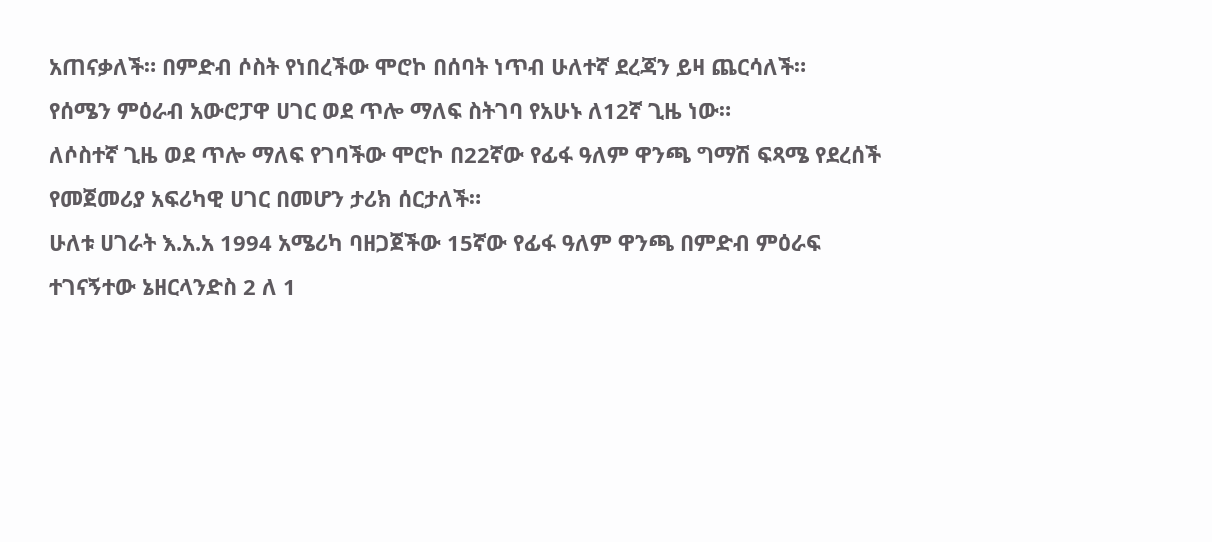አጠናቃለች። በምድብ ሶስት የነበረችው ሞሮኮ በሰባት ነጥብ ሁለተኛ ደረጃን ይዛ ጨርሳለች።
የሰሜን ምዕራብ አውሮፓዋ ሀገር ወደ ጥሎ ማለፍ ስትገባ የአሁኑ ለ12ኛ ጊዜ ነው።
ለሶስተኛ ጊዜ ወደ ጥሎ ማለፍ የገባችው ሞሮኮ በ22ኛው የፊፋ ዓለም ዋንጫ ግማሽ ፍጻሜ የደረሰች የመጀመሪያ አፍሪካዊ ሀገር በመሆን ታሪክ ሰርታለች።
ሁለቱ ሀገራት እ.አ.አ 1994 አሜሪካ ባዘጋጀችው 15ኛው የፊፋ ዓለም ዋንጫ በምድብ ምዕራፍ ተገናኝተው ኔዘርላንድስ 2 ለ 1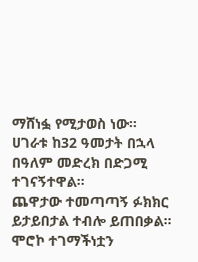ማሸነፏ የሚታወስ ነው።
ሀገራቱ ከ32 ዓመታት በኋላ በዓለም መድረክ በድጋሚ ተገናኝተዋል።
ጨዋታው ተመጣጣኝ ፉክክር ይታይበታል ተብሎ ይጠበቃል።
ሞሮኮ ተገማችነቷን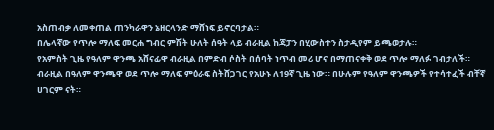አስጠብቃ ለመቀጠል ጠንካራዋን ኔዘርላንድ ማሸነፍ ይኖርባታል።
በሌላኛው የጥሎ ማለፍ መርሐ ግብር ምሽት ሁለት ሰዓት ላይ ብራዚል ከጃፓን በሂውስተን ስታዲየም ይጫወታሉ።
የአምስት ጊዜ የዓለም ዋንጫ አሸናፊዋ ብራዚል በምድብ ሶስት በሰባት ነጥብ መሪ ሆና በማጠናቀቅ ወደ ጥሎ ማለፉ ገብታለች።
ብራዚል በዓለም ዋንጫዋ ወደ ጥሎ ማለፍ ምዕራፍ ስትሸጋገር የአሁኑ ለ19ኛ ጊዜ ነው። በሁሉም የዓለም ዋንጫዎች የተሳተፈች ብቸኛ ሀገርም ናት።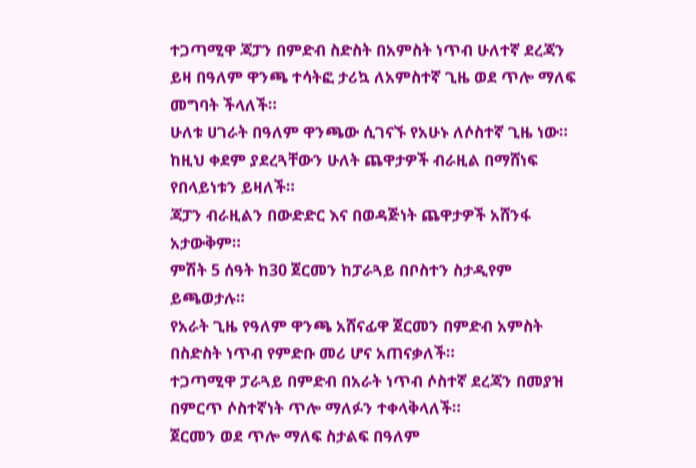ተጋጣሚዋ ጃፓን በምድብ ስድስት በአምስት ነጥብ ሁለተኛ ደረጃን ይዛ በዓለም ዋንጫ ተሳትፎ ታሪኳ ለአምስተኛ ጊዜ ወደ ጥሎ ማለፍ መግባት ችላለች።
ሁለቱ ሀገራት በዓለም ዋንጫው ሲገናኙ የአሁኑ ለሶስተኛ ጊዜ ነው።
ከዚህ ቀደም ያደረጓቸውን ሁለት ጨዋታዎች ብራዚል በማሸነፍ የበላይነቱን ይዛለች።
ጃፓን ብራዚልን በውድድር እና በወዳጅነት ጨዋታዎች አሸንፋ አታውቅም።
ምሽት 5 ሰዓት ከ30 ጀርመን ከፓራጓይ በቦስተን ስታዲየም ይጫወታሉ።
የአራት ጊዜ የዓለም ዋንጫ አሸናፊዋ ጀርመን በምድብ አምስት በስድስት ነጥብ የምድቡ መሪ ሆና አጠናቃለች።
ተጋጣሚዋ ፓራጓይ በምድብ በአራት ነጥብ ሶስተኛ ደረጃን በመያዝ በምርጥ ሶስተኛነት ጥሎ ማለፉን ተቀላቅላለች።
ጀርመን ወደ ጥሎ ማለፍ ስታልፍ በዓለም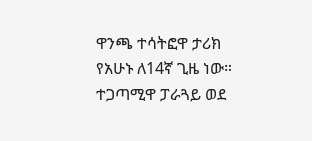ዋንጫ ተሳትፎዋ ታሪክ የአሁኑ ለ14ኛ ጊዜ ነው።
ተጋጣሚዋ ፓራጓይ ወደ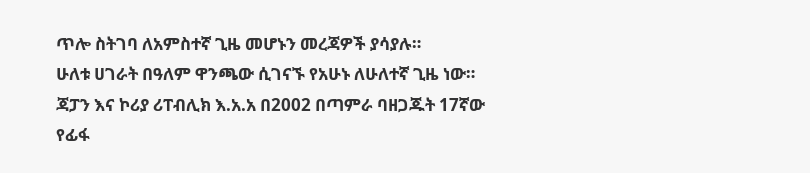ጥሎ ስትገባ ለአምስተኛ ጊዜ መሆኑን መረጃዎች ያሳያሉ።
ሁለቱ ሀገራት በዓለም ዋንጫው ሲገናኙ የአሁኑ ለሁለተኛ ጊዜ ነው።
ጃፓን እና ኮሪያ ሪፐብሊክ እ.አ.አ በ2002 በጣምራ ባዘጋጁት 17ኛው የፊፋ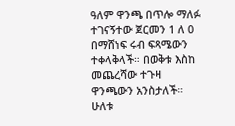ዓለም ዋንጫ በጥሎ ማለፉ ተገናኝተው ጀርመን 1 ለ 0 በማሸነፍ ሩብ ፍጻሜውን ተቀላቅላች። በወቅቱ እስከ መጨረሻው ተጉዛ ዋንጫውን አንስታለች።
ሁለቱ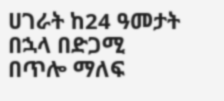ሀገራት ከ24 ዓመታት በኋላ በድጋሚ በጥሎ ማለፍ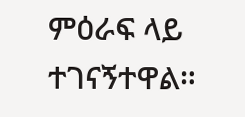ምዕራፍ ላይ ተገናኝተዋል።